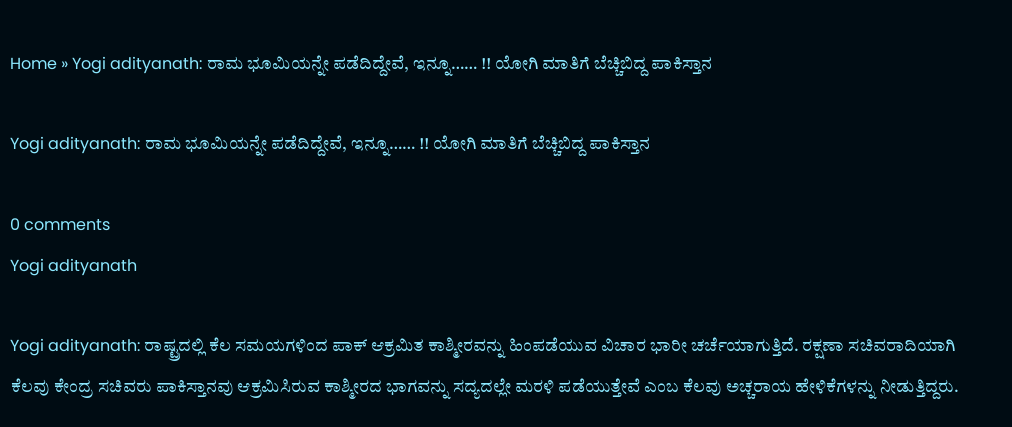Home » Yogi adityanath: ರಾಮ ಭೂಮಿಯನ್ನೇ ಪಡೆದಿದ್ದೇವೆ, ಇನ್ನೂ…… !! ಯೋಗಿ ಮಾತಿಗೆ ಬೆಚ್ಚಿಬಿದ್ದ ಪಾಕಿಸ್ತಾನ

Yogi adityanath: ರಾಮ ಭೂಮಿಯನ್ನೇ ಪಡೆದಿದ್ದೇವೆ, ಇನ್ನೂ…… !! ಯೋಗಿ ಮಾತಿಗೆ ಬೆಚ್ಚಿಬಿದ್ದ ಪಾಕಿಸ್ತಾನ

0 comments
Yogi adityanath

Yogi adityanath: ರಾಷ್ಟ್ರದಲ್ಲಿ ಕೆಲ ಸಮಯಗಳಿಂದ ಪಾಕ್ ಆಕ್ರಮಿತ ಕಾಶ್ಮೀರವನ್ನು ಹಿಂಪಡೆಯುವ ವಿಚಾರ ಭಾರೀ ಚರ್ಚೆಯಾಗುತ್ತಿದೆ. ರಕ್ಷಣಾ ಸಚಿವರಾದಿಯಾಗಿ ಕೆಲವು ಕೇಂದ್ರ ಸಚಿವರು ಪಾಕಿಸ್ತಾನವು ಆಕ್ರಮಿಸಿರುವ ಕಾಶ್ಮೀರದ ಭಾಗವನ್ನು ಸದ್ಯದಲ್ಲೇ ಮರಳಿ ಪಡೆಯುತ್ತೇವೆ ಎಂಬ ಕೆಲವು ಅಚ್ಚರಾಯ ಹೇಳಿಕೆಗಳನ್ನು ನೀಡುತ್ತಿದ್ದರು.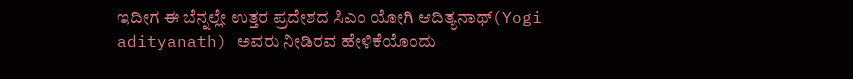ಇದೀಗ ಈ ಬೆನ್ನಲ್ಲೇ ಉತ್ತರ ಪ್ರದೇಶದ ಸಿಎಂ ಯೋಗಿ ಆದಿತ್ಯನಾಥ್(Yogi adityanath) ಅವರು ನೀಡಿರವ ಹೇಳಿಕೆಯೊಂದು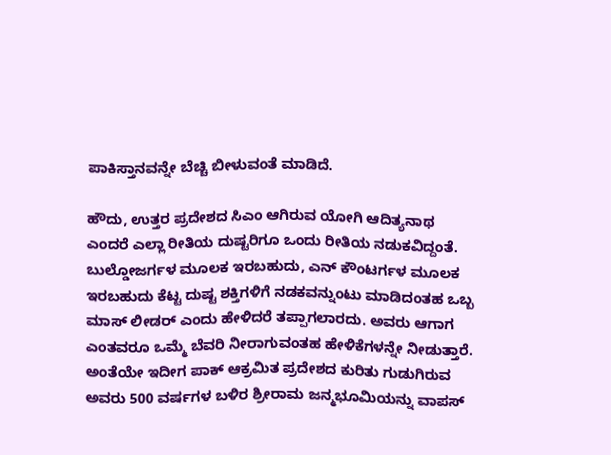ಪಾಕಿಸ್ತಾನವನ್ನೇ ಬೆಚ್ಚಿ ಬೀಳುವಂತೆ ಮಾಡಿದೆ.

ಹೌದು, ಉತ್ತರ ಪ್ರದೇಶದ ಸಿಎಂ ಆಗಿರುವ ಯೋಗಿ ಆದಿತ್ಯನಾಥ ಎಂದರೆ ಎಲ್ಲಾ ರೀತಿಯ ದುಷ್ಟರಿಗೂ ಒಂದು ರೀತಿಯ ನಡುಕವಿದ್ದಂತೆ. ಬುಲ್ಡೋಜರ್ಗಳ ಮೂಲಕ ಇರಬಹುದು, ಎನ್ ಕೌಂಟರ್ಗಳ ಮೂಲಕ ಇರಬಹುದು ಕೆಟ್ಟ ದುಷ್ಟ ಶಕ್ತಿಗಳಿಗೆ ನಡಕವನ್ನುಂಟು ಮಾಡಿದಂತಹ ಒಬ್ಬ ಮಾಸ್ ಲೀಡರ್ ಎಂದು ಹೇಳಿದರೆ ತಪ್ಪಾಗಲಾರದು. ಅವರು ಆಗಾಗ ಎಂತವರೂ ಒಮ್ಮೆ ಬೆವರಿ ನೀರಾಗುವಂತಹ ಹೇಳಿಕೆಗಳನ್ನೇ ನೀಡುತ್ತಾರೆ. ಅಂತೆಯೇ ಇದೀಗ ಪಾಕ್ ಆಕ್ರಮಿತ ಪ್ರದೇಶದ ಕುರಿತು ಗುಡುಗಿರುವ ಅವರು 500 ವರ್ಷಗಳ ಬಳಿರ ಶ್ರೀರಾಮ ಜನ್ಮಭೂಮಿಯನ್ನು ವಾಪಸ್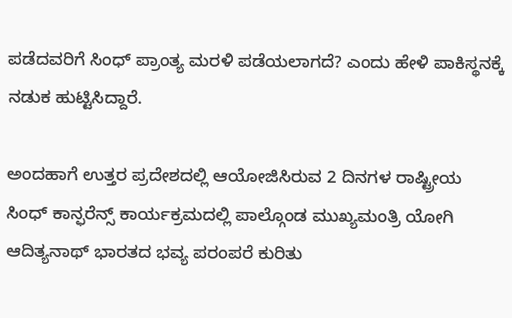ಪಡೆದವರಿಗೆ ಸಿಂಧ್ ಪ್ರಾಂತ್ಯ ಮರಳಿ ಪಡೆಯಲಾಗದೆ? ಎಂದು ಹೇಳಿ ಪಾಕಿಸ್ಥನಕ್ಕೆ ನಡುಕ ಹುಟ್ಟಿಸಿದ್ದಾರೆ.

ಅಂದಹಾಗೆ ಉತ್ತರ ಪ್ರದೇಶದಲ್ಲಿ ಆಯೋಜಿಸಿರುವ 2 ದಿನಗಳ ರಾಷ್ಟ್ರೀಯ ಸಿಂಧ್ ಕಾನ್ಫರೆನ್ಸ್ ಕಾರ್ಯಕ್ರಮದಲ್ಲಿ ಪಾಲ್ಗೊಂಡ ಮುಖ್ಯಮಂತ್ರಿ ಯೋಗಿ ಆದಿತ್ಯನಾಥ್ ಭಾರತದ ಭವ್ಯ ಪರಂಪರೆ ಕುರಿತು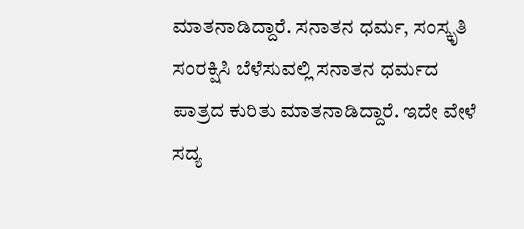ಮಾತನಾಡಿದ್ದಾರೆ. ಸನಾತನ ಧರ್ಮ, ಸಂಸ್ಕೃತಿ ಸಂರಕ್ಷಿಸಿ ಬೆಳೆಸುವಲ್ಲಿ ಸನಾತನ ಧರ್ಮದ ಪಾತ್ರದ ಕುರಿತು ಮಾತನಾಡಿದ್ದಾರೆ. ಇದೇ ವೇಳೆ ಸದ್ಯ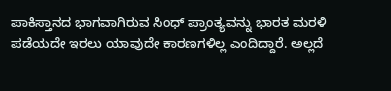ಪಾಕಿಸ್ತಾನದ ಭಾಗವಾಗಿರುವ ಸಿಂಧ್ ಪ್ರಾಂತ್ಯವನ್ನು ಭಾರತ ಮರಳಿ ಪಡೆಯದೇ ಇರಲು ಯಾವುದೇ ಕಾರಣಗಳಿಲ್ಲ ಎಂದಿದ್ದಾರೆ. ಅಲ್ಲದೆ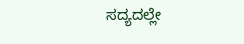ಸದ್ಯದಲ್ಲೇ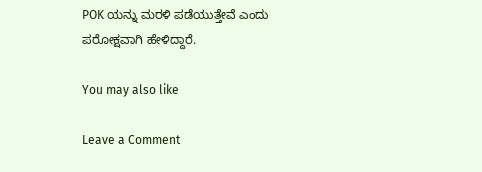POK ಯನ್ನು ಮರಳಿ ಪಡೆಯುತ್ತೇವೆ ಎಂದು ಪರೋಕ್ಷವಾಗಿ ಹೇಳಿದ್ದಾರೆ.

You may also like

Leave a Comment